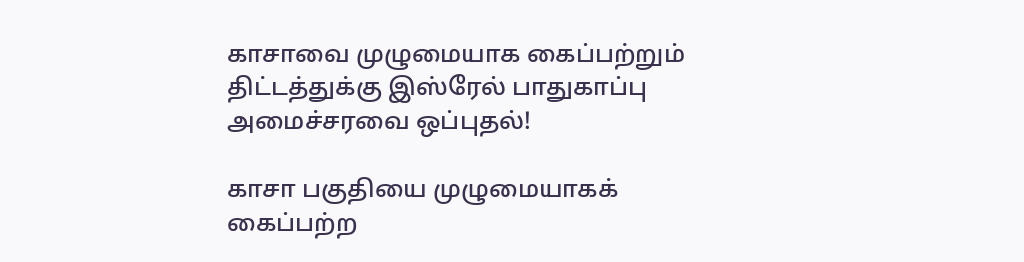காசாவை முழுமையாக கைப்பற்றும் திட்டத்துக்கு இஸ்ரேல் பாதுகாப்பு அமைச்சரவை ஒப்புதல்!

காசா பகுதியை முழுமையாகக் கைப்பற்ற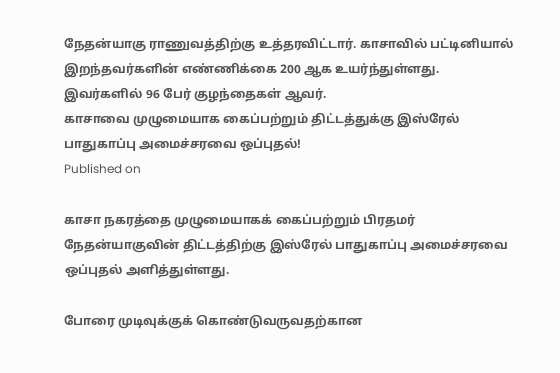நேதன்யாகு ராணுவத்திற்கு உத்தரவிட்டார். காசாவில் பட்டினியால் இறந்தவர்களின் எண்ணிக்கை 200 ஆக உயர்ந்துள்ளது. இவர்களில் 96 பேர் குழந்தைகள் ஆவர்.
காசாவை முழுமையாக கைப்பற்றும் திட்டத்துக்கு இஸ்ரேல் பாதுகாப்பு அமைச்சரவை ஒப்புதல்!
Published on

காசா நகரத்தை முழுமையாகக் கைப்பற்றும் பிரதமர் நேதன்யாகுவின் திட்டத்திற்கு இஸ்ரேல் பாதுகாப்பு அமைச்சரவை ஒப்புதல் அளித்துள்ளது.

போரை முடிவுக்குக் கொண்டுவருவதற்கான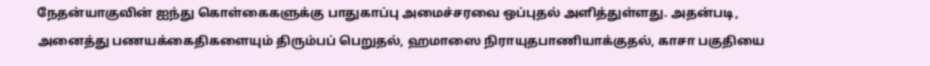நேதன்யாகுவின் ஐந்து கொள்கைகளுக்கு பாதுகாப்பு அமைச்சரவை ஒப்புதல் அளித்துள்ளது. அதன்படி, அனைத்து பணயக்கைதிகளையும் திரும்பப் பெறுதல், ஹமாஸை நிராயுதபாணியாக்குதல், காசா பகுதியை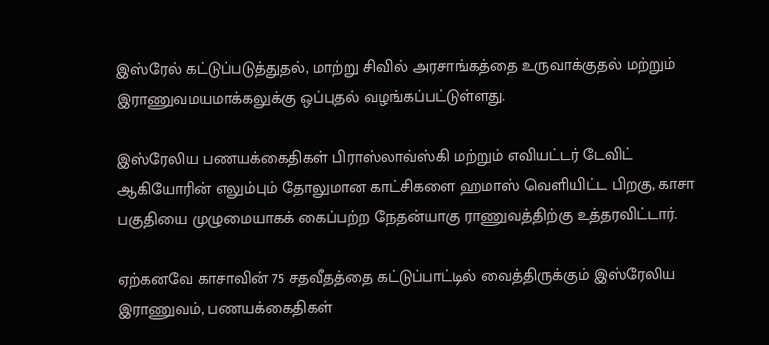இஸ்ரேல் கட்டுப்படுத்துதல், மாற்று சிவில் அரசாங்கத்தை உருவாக்குதல் மற்றும் இராணுவமயமாக்கலுக்கு ஒப்புதல் வழங்கப்பட்டுள்ளது.

இஸ்ரேலிய பணயக்கைதிகள் பிராஸ்லாவ்ஸ்கி மற்றும் எவியட்டர் டேவிட் ஆகியோரின் எலும்பும் தோலுமான காட்சிகளை ஹமாஸ் வெளியிட்ட பிறகு, காசா பகுதியை முழுமையாகக் கைப்பற்ற நேதன்யாகு ராணுவத்திற்கு உத்தரவிட்டார்.

ஏற்கனவே காசாவின் 75 சதவீதத்தை கட்டுப்பாட்டில் வைத்திருக்கும் இஸ்ரேலிய இராணுவம், பணயக்கைதிகள்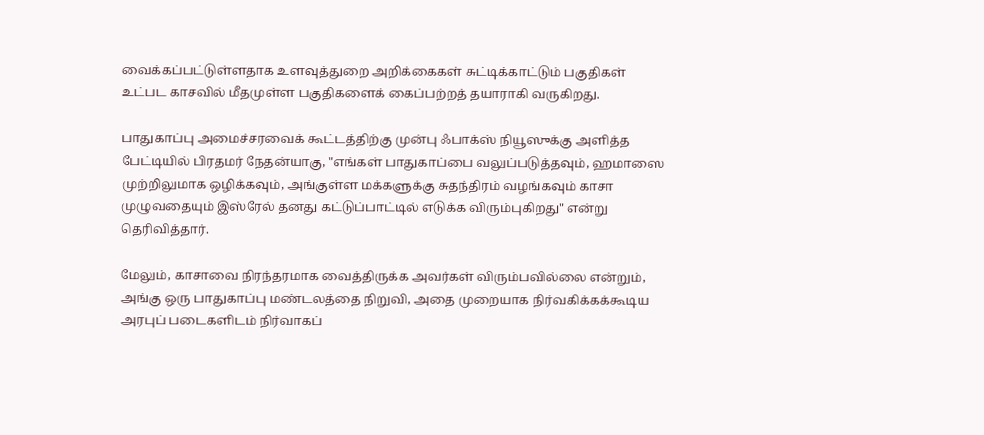வைக்கப்பட்டுள்ளதாக உளவுத்துறை அறிக்கைகள் சுட்டிக்காட்டும் பகுதிகள் உட்பட காசவில் மீதமுள்ள பகுதிகளைக் கைப்பற்றத் தயாராகி வருகிறது.

பாதுகாப்பு அமைச்சரவைக் கூட்டத்திற்கு முன்பு ஃபாக்ஸ் நியூஸுக்கு அளித்த பேட்டியில் பிரதமர் நேதன்யாகு, "எங்கள் பாதுகாப்பை வலுப்படுத்தவும், ஹமாஸை முற்றிலுமாக ஒழிக்கவும், அங்குள்ள மக்களுக்கு சுதந்திரம் வழங்கவும் காசா முழுவதையும் இஸ்ரேல் தனது கட்டுப்பாட்டில் எடுக்க விரும்புகிறது" என்று தெரிவித்தார்.

மேலும், காசாவை நிரந்தரமாக வைத்திருக்க அவர்கள் விரும்பவில்லை என்றும், அங்கு ஒரு பாதுகாப்பு மண்டலத்தை நிறுவி, அதை முறையாக நிர்வகிக்கக்கூடிய அரபுப் படைகளிடம் நிர்வாகப்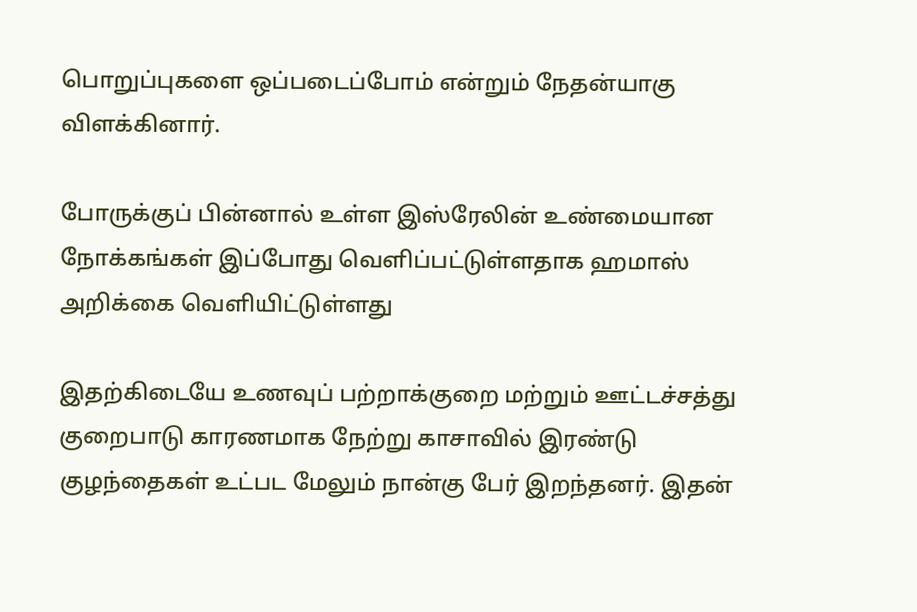பொறுப்புகளை ஒப்படைப்போம் என்றும் நேதன்யாகு விளக்கினார்.

போருக்குப் பின்னால் உள்ள இஸ்ரேலின் உண்மையான நோக்கங்கள் இப்போது வெளிப்பட்டுள்ளதாக ஹமாஸ் அறிக்கை வெளியிட்டுள்ளது

இதற்கிடையே உணவுப் பற்றாக்குறை மற்றும் ஊட்டச்சத்து குறைபாடு காரணமாக நேற்று காசாவில் இரண்டு குழந்தைகள் உட்பட மேலும் நான்கு பேர் இறந்தனர். இதன்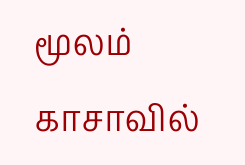மூலம் காசாவில்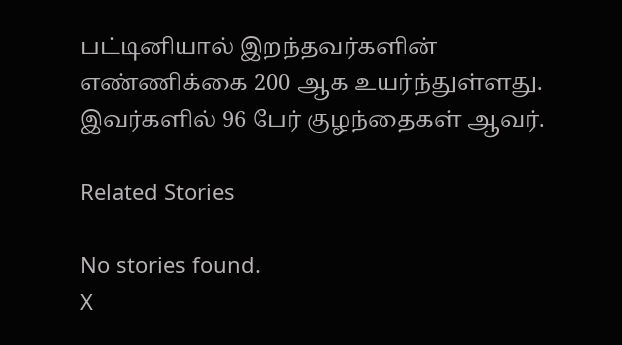பட்டினியால் இறந்தவர்களின் எண்ணிக்கை 200 ஆக உயர்ந்துள்ளது. இவர்களில் 96 பேர் குழந்தைகள் ஆவர்.

Related Stories

No stories found.
X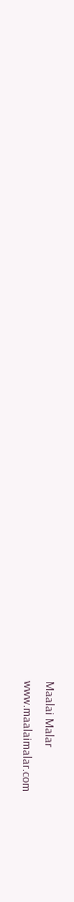Maalai Malar
www.maalaimalar.com